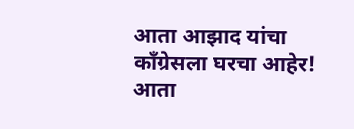आता आझाद यांचा काँग्रेसला घरचा आहेर!
आता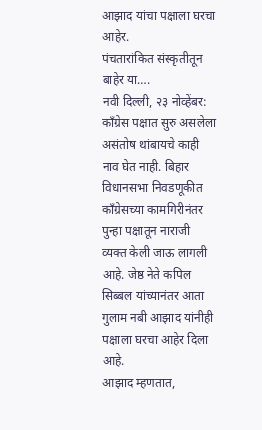आझाद यांचा पक्षाला घरचा आहेर.
पंचतारांकित संस्कृतीतून बाहेर या….
नवी दिल्ली, २३ नोव्हेंबर:
काँग्रेस पक्षात सुरु असलेला असंतोष थांबायचे काही नाव घेत नाही. बिहार विधानसभा निवडणूकीत काँग्रेसच्या कामगिरीनंतर पुन्हा पक्षातून नाराजी व्यक्त केली जाऊ लागली आहे. जेष्ठ नेते कपिल सिब्बल यांच्यानंतर आता गुलाम नबी आझाद यांनीही पक्षाला घरचा आहेर दिला आहे.
आझाद म्हणतात,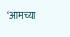‘आमच्या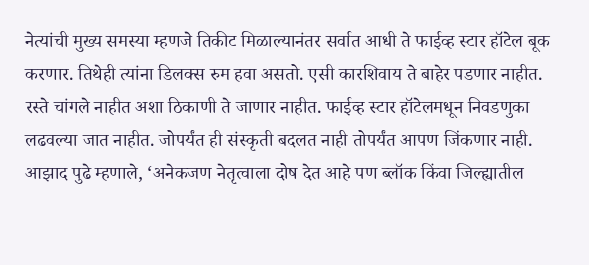नेत्यांची मुख्य समस्या म्हणजे तिकीट मिळाल्यानंतर सर्वात आधी ते फाईव्ह स्टार हॉटेल बूक करणार. तिथेही त्यांना डिलक्स रुम हवा असतो. एसी कारशिवाय ते बाहेर पडणार नाहीत. रस्ते चांगले नाहीत अशा ठिकाणी ते जाणार नाहीत. फाईव्ह स्टार हॉटेलमधून निवडणुका लढवल्या जात नाहीत. जोपर्यंत ही संस्कृती बदलत नाही तोपर्यंत आपण जिंकणार नाही.
आझाद पुढे म्हणाले, ‘अनेकजण नेतृत्वाला दोष देत आहे पण ब्लॉक किंवा जिल्ह्यातील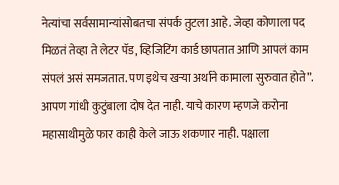नेत्यांचा सर्वसामान्यांसोबतचा संपर्क तुटला आहे. जेव्हा कोणाला पद मिळतं तेव्हा ते लेटर पॅड, व्हिजिटिंग कार्ड छापतात आणि आपलं काम संपलं असं समजतात. पण इथेच खऱ्या अर्थाने कामाला सुरुवात होते”.
आपण गांधी कुटुंबाला दोष देत नाही. याचे कारण म्हणजे करोना महासाथीमुळे फार काही केले जाऊ शकणार नाही. पक्षाला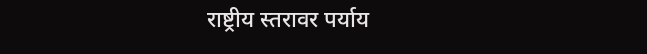राष्ट्रीय स्तरावर पर्याय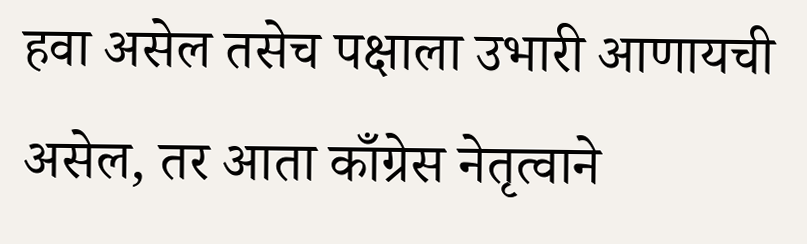हवा असेल तसेच पक्षाला उभारी आणायची असेल, तर आता काँग्रेस नेतृत्वाने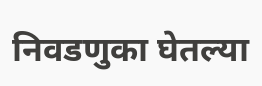निवडणुका घेतल्या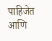पाहिजेत आणि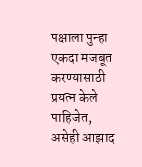पक्षाला पुन्हा एकदा मजबूत करण्यासाठी प्रयत्न केले पाहिजेत, असेही आझाद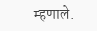म्हणाले.